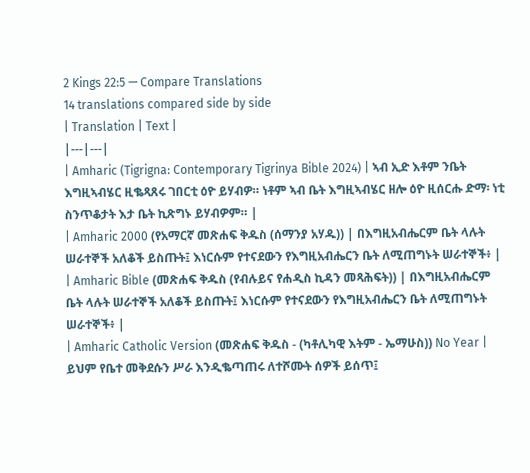2 Kings 22:5 — Compare Translations
14 translations compared side by side
| Translation | Text |
|---|---|
| Amharic (Tigrigna: Contemporary Tigrinya Bible 2024) | ኣብ ኢድ እቶም ንቤት እግዚኣብሄር ዚቈጻጸሩ ገበርቲ ዕዮ ይሃብዎ። ነቶም ኣብ ቤት እግዚኣብሄር ዘሎ ዕዮ ዚሰርሑ ድማ፡ ነቲ ስንጥቆታት እታ ቤት ኪጽግኑ ይሃብዎም። |
| Amharic 2000 (የአማርኛ መጽሐፍ ቅዱስ (ሰማንያ አሃዱ)) | በእግዚአብሔርም ቤት ላሉት ሠራተኞች አለቆች ይስጡት፤ እነርሱም የተናደውን የእግዚአብሔርን ቤት ለሚጠግኑት ሠራተኞች፥ |
| Amharic Bible (መጽሐፍ ቅዱስ (የብሉይና የሐዲስ ኪዳን መጻሕፍት)) | በእግዚአብሔርም ቤት ላሉት ሠራተኞች አለቆች ይስጡት፤ እነርሱም የተናደውን የእግዚአብሔርን ቤት ለሚጠግኑት ሠራተኞች፥ |
| Amharic Catholic Version (መጽሐፍ ቅዱስ - (ካቶሊካዊ እትም - ኤማሁስ)) No Year | ይህም የቤተ መቅደሱን ሥራ እንዲቈጣጠሩ ለተሾሙት ሰዎች ይሰጥ፤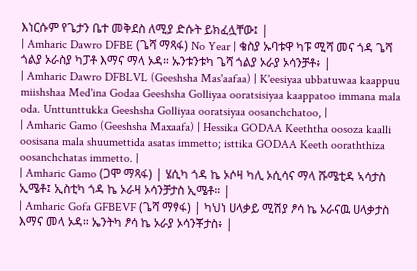እነርሱም የጌታን ቤተ መቅደስ ለሚያ ድሱት ይክፈሏቸው፤ |
| Amharic Dawro DFBE (ጌሻ ማጻፋ) No Year | ቄስያ ኡባቱዋ ካፑ ሚሻ መና ጎዳ ጌሻ ጎልያ ኦራስያ ካፓቶ እማና ማላ ኦዳ። ኡንቱንቱካ ጌሻ ጎልያ ኦራያ ኦሳንቻቶ፥ |
| Amharic Dawro DFBLVL (Geeshsha Mas'aafaa) | K'eesiyaa ubbatuwaa kaappuu miishshaa Med'ina Godaa Geeshsha Golliyaa ooratsisiyaa kaappatoo immana mala oda. Unttunttukka Geeshsha Golliyaa ooratsiyaa oosanchchatoo, |
| Amharic Gamo (Geeshsha Maxaafa) | Hessika GODAA Keeththa oosoza kaalli oosisana mala shuumettida asatas immetto; isttika GODAA Keeth ooraththiza oosanchchatas immetto. |
| Amharic Gamo (ጋሞ ማጻፋ) | ሄሲካ ጎዳ ኬ ኦሶዛ ካሊ ኦሲሳና ማላ ሹሜቲዳ ኣሳታስ ኢሜቶ፤ ኢስቲካ ጎዳ ኬ ኦራዛ ኦሳንቻታስ ኢሜቶ። |
| Amharic Gofa GFBEVF (ጌሻ ማፃፋ) | ካህነ ሀላቃይ ሚሽያ ፆሳ ኬ ኦራናዉ ሀላቃታስ እማና መላ ኦዳ። ኤንትካ ፆሳ ኬ ኦራያ ኦሳንቾታስ፥ |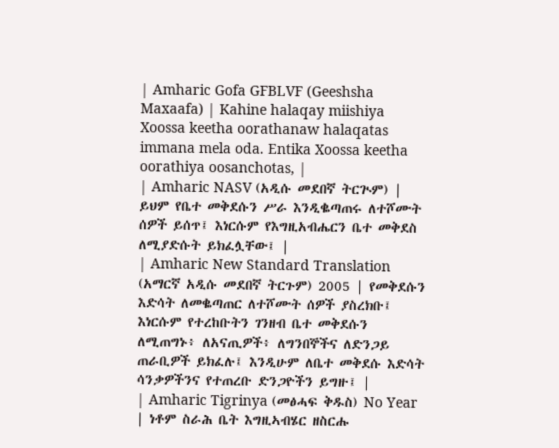| Amharic Gofa GFBLVF (Geeshsha Maxaafa) | Kahine halaqay miishiya Xoossa keetha oorathanaw halaqatas immana mela oda. Entika Xoossa keetha oorathiya oosanchotas, |
| Amharic NASV (አዲሱ መደበኛ ትርጒም) | ይህም የቤተ መቅደሱን ሥራ እንዲቈጣጠሩ ለተሾሙት ሰዎች ይሰጥ፤ እነርሱም የእግዚአብሔርን ቤተ መቅደስ ለሚያድሱት ይክፈሏቸው፤ |
| Amharic New Standard Translation (አማርኛ አዲሱ መደበኛ ትርጉም) 2005 | የመቅደሱን እድሳት ለመቈጣጠር ለተሾሙት ሰዎች ያስረክቡ፤ እነርሱም የተረከቡትን ገንዘብ ቤተ መቅደሱን ለሚጠግኑ፥ ለአናጢዎች፥ ለግንበኞችና ለድንጋይ ጠራቢዎች ይክፈሉ፤ እንዲሁም ለቤተ መቅደሱ እድሳት ሳንቃዎችንና የተጠረቡ ድንጋዮችን ይግዙ፤ |
| Amharic Tigrinya (መፅሓፍ ቅዱስ) No Year | ነቶም ስራሕ ቤት እግዚኣብሄር ዘስርሑ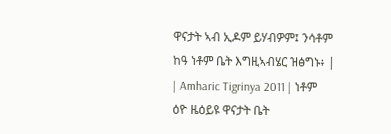ዋናታት ኣብ ኢዶም ይሃብዎም፤ ንሳቶም ከዓ ነቶም ቤት እግዚኣብሄር ዝፅግኑ፥ |
| Amharic Tigrinya 2011 | ነቶም ዕዮ ዜዕይዩ ዋናታት ቤት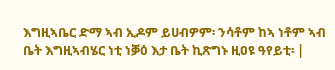እግዚኣቤር ድማ ኣብ ኢዶም ይሀብዎም፡ ንሳቶም ከኣ ነቶም ኣብ ቤት እግዚኣብሄር ነቲ ነቓዕ እታ ቤት ኪጽግኑ ዚዐዩ ዓየይቲ፡ |